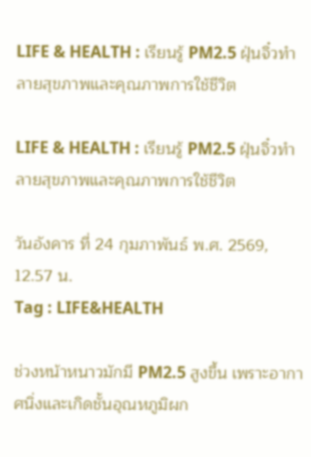LIFE & HEALTH : เรียนรู้ PM2.5 ฝุ่นจิ๋วทำลายสุขภาพและคุณภาพการใช้ชีวิต

LIFE & HEALTH : เรียนรู้ PM2.5 ฝุ่นจิ๋วทำลายสุขภาพและคุณภาพการใช้ชีวิต

วันอังคาร ที่ 24 กุมภาพันธ์ พ.ศ. 2569, 12.57 น.
Tag : LIFE&HEALTH

ช่วงหน้าหนาวมักมี PM2.5 สูงขึ้น เพราะอากาศนิ่งและเกิดชั้นอุณหภูมิผก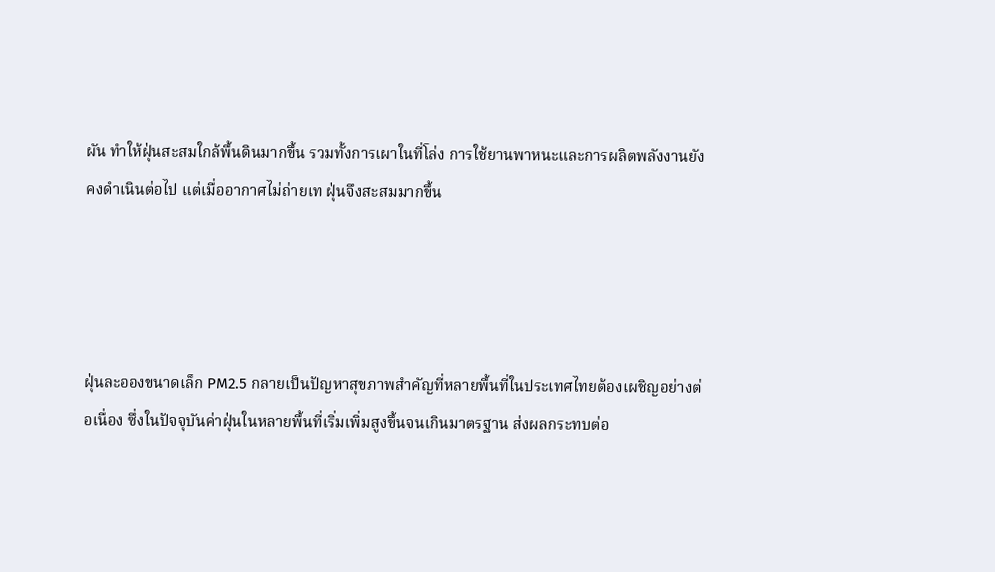ผัน ทำให้ฝุ่นสะสมใกล้พื้นดินมากขึ้น รวมทั้งการเผาในที่โล่ง การใช้ยานพาหนะและการผลิตพลังงานยังคงดำเนินต่อไป แต่เมื่ออากาศไม่ถ่ายเท ฝุ่นจึงสะสมมากขึ้น




ฝุ่นละอองขนาดเล็ก PM2.5 กลายเป็นปัญหาสุขภาพสำคัญที่หลายพื้นที่ในประเทศไทยต้องเผชิญอย่างต่อเนื่อง ซึ่งในปัจจุบันค่าฝุ่นในหลายพื้นที่เริ่มเพิ่มสูงขึ้นจนเกินมาตรฐาน ส่งผลกระทบต่อ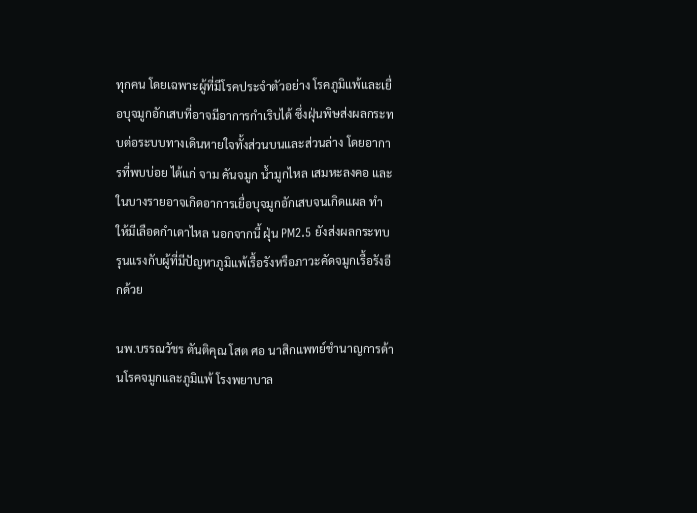ทุกคน โดยเฉพาะผู้ที่มีโรคประจำตัวอย่าง โรคภูมิแพ้และเยื่อบุจมูกอักเสบที่อาจมีอาการกำเริบได้ ซึ่งฝุ่นพิษส่งผลกระทบต่อระบบทางเดินหายใจทั้งส่วนบนและส่วนล่าง โดยอาการที่พบบ่อย ได้แก่ จาม คันจมูก น้ำมูกไหล เสมหะลงคอ และในบางรายอาจเกิดอาการเยื่อบุจมูกอักเสบจนเกิดแผล ทำให้มีเลือดกำเดาไหล นอกจากนี้ ฝุ่น PM2.5 ยังส่งผลกระทบรุนแรงกับผู้ที่มีปัญหาภูมิแพ้เรื้อรังหรือภาวะคัดจมูกเรื้อรังอีกด้วย

นพ.บรรณวัชร ตันติคุณ โสต ศอ นาสิกแพทย์ชำนาญการด้านโรคจมูกและภูมิแพ้ โรงพยาบาล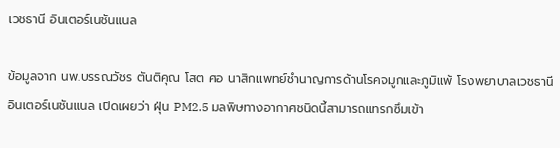เวชธานี อินเตอร์เนชันแนล

ข้อมูลจาก นพ.บรรณวัชร ตันติคุณ โสต ศอ นาสิกแพทย์ชำนาญการด้านโรคจมูกและภูมิแพ้ โรงพยาบาลเวชธานี อินเตอร์เนชันแนล เปิดเผยว่า ฝุ่น PM2.5 มลพิษทางอากาศชนิดนี้สามารถแทรกซึมเข้า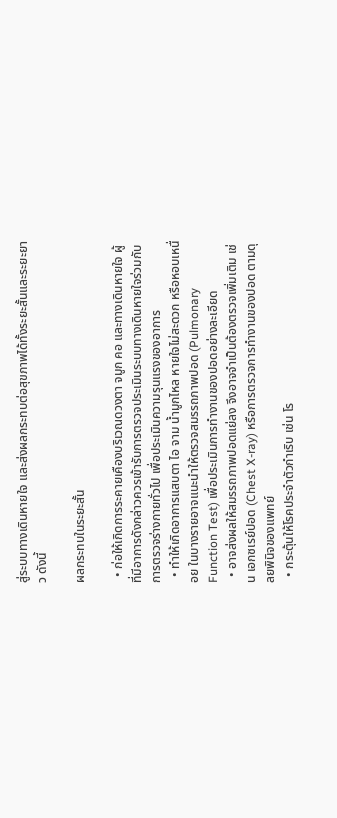สู่ระบบทางเดินหายใจ และส่งผลกระทบต่อสุขภาพได้ทั้งระยะสั้นและระยะยาว ดังนี้

ผลกระทบในระยะสั้น

  • ก่อให้เกิดการระคายเคืองบริเวณดวงตา จมูก คอ และทางเดินหายใจ ผู้ที่มีอาการดังกล่าวควรเข้ารับการตรวจประเมินระบบทางเดินหายใจร่วมกับการตรวจร่างกายทั่วไป เพื่อประเมินความรุนแรงของอาการ
  • ทำให้เกิดอาการแสบตา ไอ จาม น้ำมูกไหล หายใจไม่สะดวก หรือหอบเหนื่อย ในบางรายอาจแนะนำให้ตรวจสมรรถภาพปอด (Pulmonary Function Test) เพื่อประเมินการทำงานของปอดอย่างละเอียด
  • อาจส่งผลให้สมรรถภาพปอดแย่ลง จึงอาจจำเป็นต้องตรวจเพิ่มเติม เช่น เอกซเรย์ปอด (Chest X-ray) หรือการตรวจการทำงานของปอด ตามดุลยพินิจของแพทย์
  • กระตุ้นให้โรคประจำตัวกำเริบ เช่น โร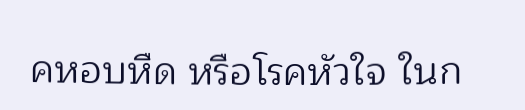คหอบหืด หรือโรคหัวใจ ในก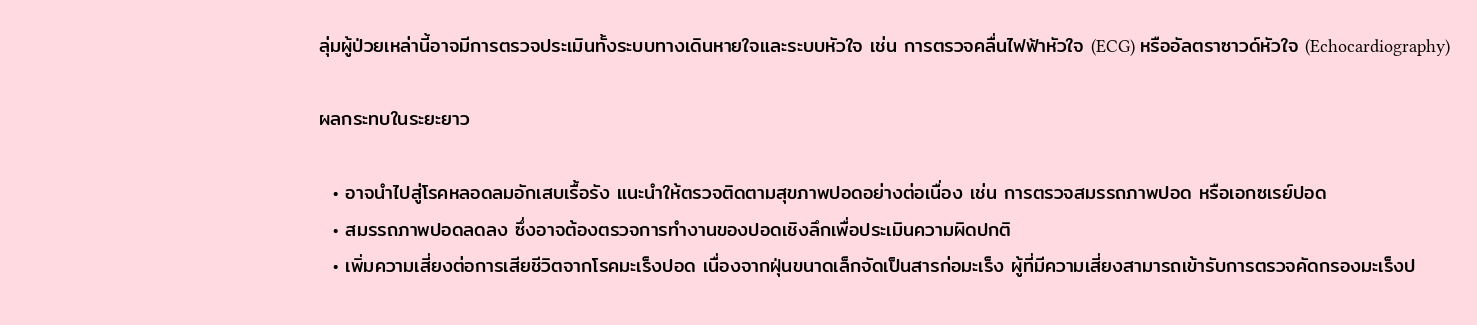ลุ่มผู้ป่วยเหล่านี้อาจมีการตรวจประเมินทั้งระบบทางเดินหายใจและระบบหัวใจ เช่น การตรวจคลื่นไฟฟ้าหัวใจ (ECG) หรืออัลตราซาวด์หัวใจ (Echocardiography)

ผลกระทบในระยะยาว

  • อาจนำไปสู่โรคหลอดลมอักเสบเรื้อรัง แนะนำให้ตรวจติดตามสุขภาพปอดอย่างต่อเนื่อง เช่น การตรวจสมรรถภาพปอด หรือเอกซเรย์ปอด
  • สมรรถภาพปอดลดลง ซึ่งอาจต้องตรวจการทำงานของปอดเชิงลึกเพื่อประเมินความผิดปกติ
  • เพิ่มความเสี่ยงต่อการเสียชีวิตจากโรคมะเร็งปอด เนื่องจากฝุ่นขนาดเล็กจัดเป็นสารก่อมะเร็ง ผู้ที่มีความเสี่ยงสามารถเข้ารับการตรวจคัดกรองมะเร็งป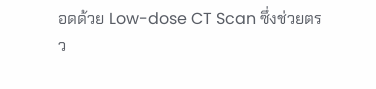อดด้วย Low-dose CT Scan ซึ่งช่วยตรว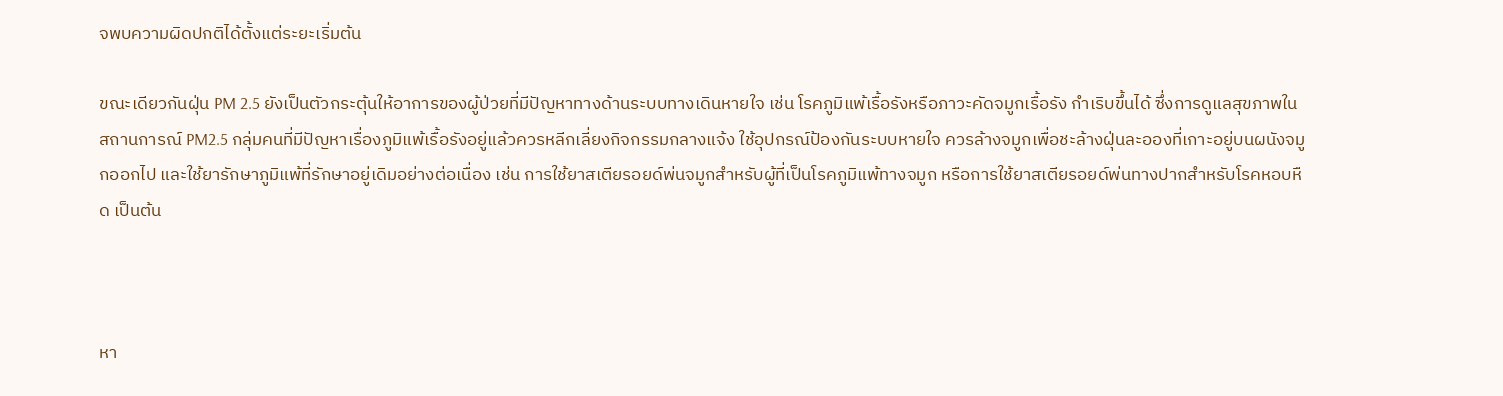จพบความผิดปกติได้ตั้งแต่ระยะเริ่มต้น

ขณะเดียวกันฝุ่น PM 2.5 ยังเป็นตัวกระตุ้นให้อาการของผู้ป่วยที่มีปัญหาทางด้านระบบทางเดินหายใจ เช่น โรคภูมิแพ้เรื้อรังหรือภาวะคัดจมูกเรื้อรัง กำเริบขึ้นได้ ซึ่งการดูแลสุขภาพในสถานการณ์ PM2.5 กลุ่มคนที่มีปัญหาเรื่องภูมิแพ้เรื้อรังอยู่แล้วควรหลีกเลี่ยงกิจกรรมกลางแจ้ง ใช้อุปกรณ์ป้องกันระบบหายใจ ควรล้างจมูกเพื่อชะล้างฝุ่นละอองที่เกาะอยู่บนผนังจมูกออกไป และใช้ยารักษาภูมิแพ้ที่รักษาอยู่เดิมอย่างต่อเนื่อง เช่น การใช้ยาสเตียรอยด์พ่นจมูกสำหรับผู้ที่เป็นโรคภูมิแพ้ทางจมูก หรือการใช้ยาสเตียรอยด์พ่นทางปากสำหรับโรคหอบหืด เป็นต้น



หา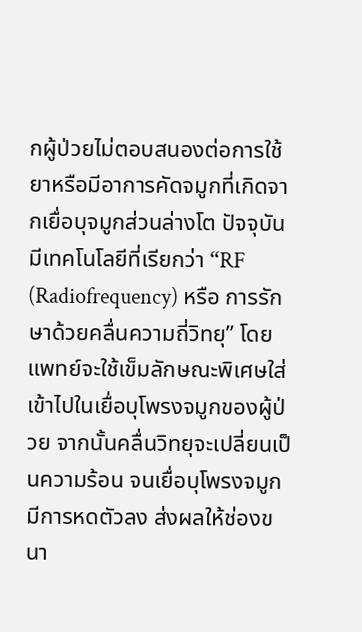กผู้ป่วยไม่ตอบสนองต่อการใช้ยาหรือมีอาการคัดจมูกที่เกิดจากเยื่อบุจมูกส่วนล่างโต ปัจจุบันมีเทคโนโลยีที่เรียกว่า “RF (Radiofrequency) หรือ การรักษาด้วยคลื่นความถี่วิทยุ” โดยแพทย์จะใช้เข็มลักษณะพิเศษใส่เข้าไปในเยื่อบุโพรงจมูกของผู้ป่วย จากนั้นคลื่นวิทยุจะเปลี่ยนเป็นความร้อน จนเยื่อบุโพรงจมูกมีการหดตัวลง ส่งผลให้ช่องขนา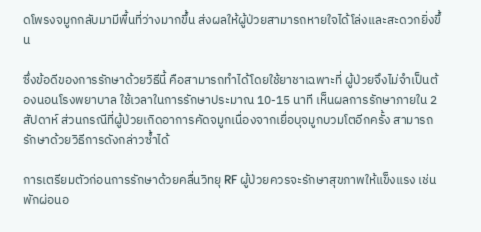ดโพรงจมูกกลับมามีพื้นที่ว่างมากขึ้น ส่งผลให้ผู้ป่วยสามารถหายใจได้โล่งและสะดวกยิ่งขึ้น

ซึ่งข้อดีของการรักษาด้วยวิธีนี้ คือสามารถทำได้โดยใช้ยาชาเฉพาะที่ ผู้ป่วยจึงไม่จำเป็นต้องนอนโรงพยาบาล ใช้เวลาในการรักษาประมาณ 10-15 นาที เห็นผลการรักษาภายใน 2 สัปดาห์ ส่วนกรณีที่ผู้ป่วยเกิดอาการคัดจมูกเนื่องจากเยื่อบุจมูกบวมโตอีกครั้ง สามารถรักษาด้วยวิธีการดังกล่าวซ้ำได้

การเตรียมตัวก่อนการรักษาด้วยคลื่นวิทยุ RF ผู้ป่วยควรจะรักษาสุขภาพให้แข็งแรง เช่น พักผ่อนอ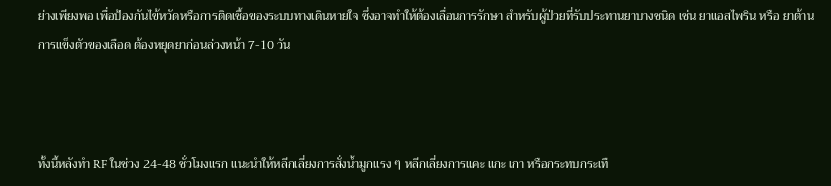ย่างเพียงพอ เพื่อป้องกันไข้หวัดหรือการติดเชื้อของระบบทางเดินหายใจ ซึ่งอาจทำให้ต้องเลื่อนการรักษา สำหรับผู้ป่วยที่รับประทานยาบางชนิด เช่น ยาแอสไพริน หรือ ยาต้านการแข็งตัวของเลือด ต้องหยุดยาก่อนล่วงหน้า 7-10 วัน



ทั้งนี้หลังทำ RF ในช่วง 24-48 ชั่วโมงแรก แนะนำให้หลีกเลี่ยงการสั่งน้ำมูกแรง ๆ หลีกเลี่ยงการแคะ แกะ เกา หรือกระทบกระเทื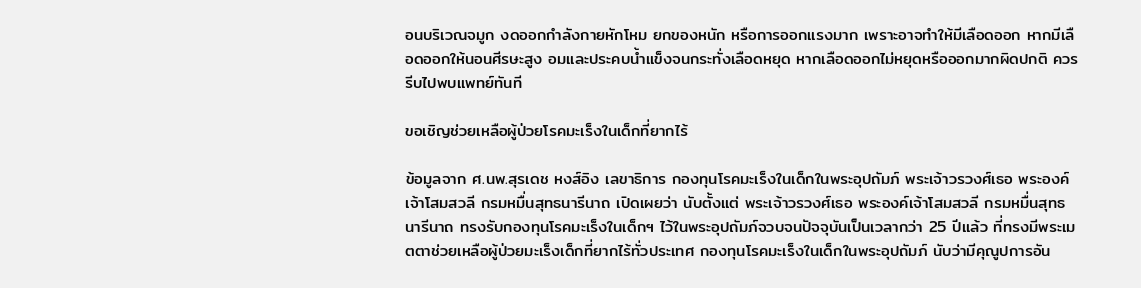อนบริเวณจมูก งดออกกำลังกายหักโหม ยกของหนัก หรือการออกแรงมาก เพราะอาจทำให้มีเลือดออก หากมีเลือดออกให้นอนศีรษะสูง อมและประคบน้ำแข็งจนกระทั่งเลือดหยุด หากเลือดออกไม่หยุดหรือออกมากผิดปกติ ควรรีบไปพบแพทย์ทันที

ขอเชิญช่วยเหลือผู้ป่วยโรคมะเร็งในเด็กที่ยากไร้

ข้อมูลจาก ศ.นพ.สุรเดช หงส์อิง เลขาธิการ กองทุนโรคมะเร็งในเด็กในพระอุปถัมภ์ พระเจ้าวรวงศ์เธอ พระองค์เจ้าโสมสวลี กรมหมื่นสุทธนารีนาถ เปิดเผยว่า นับตั้งแต่ พระเจ้าวรวงศ์เธอ พระองค์เจ้าโสมสวลี กรมหมื่นสุทธนารีนาถ ทรงรับกองทุนโรคมะเร็งในเด็กฯ ไว้ในพระอุปถัมภ์จวบจนปัจจุบันเป็นเวลากว่า 25 ปีแล้ว ที่ทรงมีพระเมตตาช่วยเหลือผู้ป่วยมะเร็งเด็กที่ยากไร้ทั่วประเทศ กองทุนโรคมะเร็งในเด็กในพระอุปถัมภ์ นับว่ามีคุณูปการอัน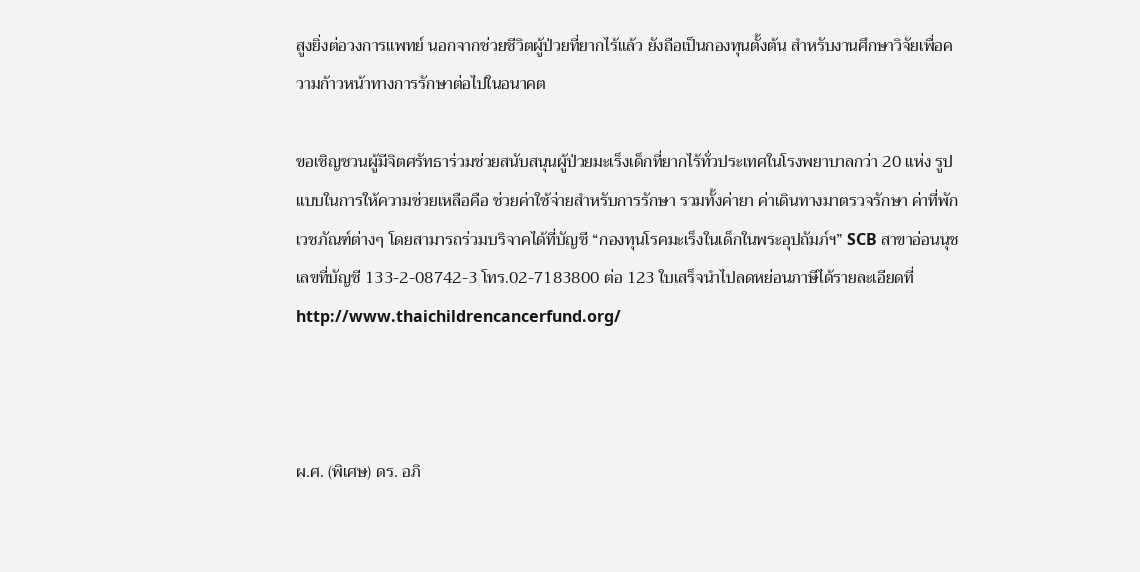สูงยิ่งต่อวงการแพทย์ นอกจากช่วยชีวิตผู้ป่วยที่ยากไร้แล้ว ยังถือเป็นกองทุนตั้งต้น สำหรับงานศึกษาวิจัยเพื่อความก้าวหน้าทางการรักษาต่อไปในอนาคต

ขอเชิญชวนผู้มีจิตศรัทธาร่วมช่วยสนับสนุนผู้ป่วยมะเร็งเด็กที่ยากไร้ทั่วประเทศในโรงพยาบาลกว่า 20 แห่ง รูปแบบในการให้ความช่วยเหลือคือ ช่วยค่าใช้จ่ายสำหรับการรักษา รวมทั้งค่ายา ค่าเดินทางมาตรวจรักษา ค่าที่พัก เวชภัณฑ์ต่างๆ โดยสามารถร่วมบริจาคได้ที่บัญชี “กองทุนโรคมะเร็งในเด็กในพระอุปถัมภ์ฯ” SCB สาขาอ่อนนุช เลขที่บัญชี 133-2-08742-3 โทร.02-7183800 ต่อ 123 ใบเสร็จนำไปลดหย่อนภาษีได้รายละเอียดที่ http://www.thaichildrencancerfund.org/



ผ.ศ. (พิเศษ) ดร. อภิ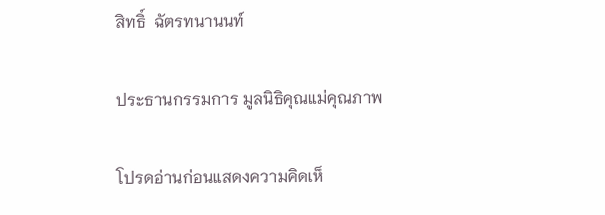สิทธิ์  ฉัตรทนานนท์

ประธานกรรมการ มูลนิธิคุณแม่คุณภาพ

โปรดอ่านก่อนแสดงความคิดเห็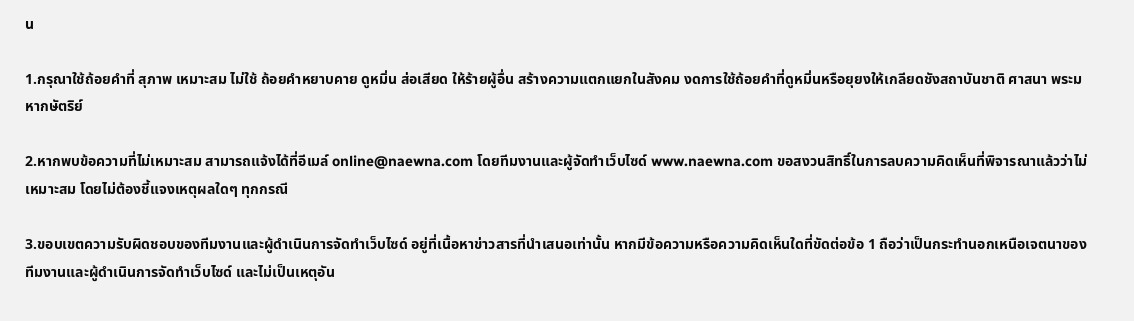น

1.กรุณาใช้ถ้อยคำที่ สุภาพ เหมาะสม ไม่ใช้ ถ้อยคำหยาบคาย ดูหมิ่น ส่อเสียด ให้ร้ายผู้อื่น สร้างความแตกแยกในสังคม งดการใช้ถ้อยคำที่ดูหมิ่นหรือยุยงให้เกลียดชังสถาบันชาติ ศาสนา พระมหากษัตริย์

2.หากพบข้อความที่ไม่เหมาะสม สามารถแจ้งได้ที่อีเมล์ online@naewna.com โดยทีมงานและผู้จัดทำเว็บไซด์ www.naewna.com ขอสงวนสิทธิ์ในการลบความคิดเห็นที่พิจารณาแล้วว่าไม่เหมาะสม โดยไม่ต้องชี้แจงเหตุผลใดๆ ทุกกรณี

3.ขอบเขตความรับผิดชอบของทีมงานและผู้ดำเนินการจัดทำเว็บไซด์ อยู่ที่เนื้อหาข่าวสารที่นำเสนอเท่านั้น หากมีข้อความหรือความคิดเห็นใดที่ขัดต่อข้อ 1 ถือว่าเป็นกระทำนอกเหนือเจตนาของทีมงานและผู้ดำเนินการจัดทำเว็บไซด์ และไม่เป็นเหตุอัน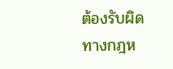ต้องรับผิดทางกฎห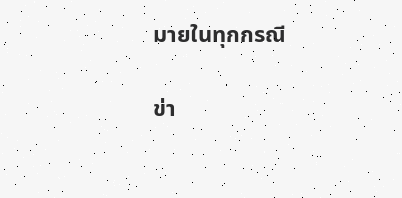มายในทุกกรณี

ข่า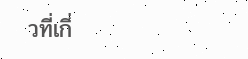วที่เกี่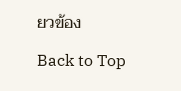ยวข้อง

Back to Top